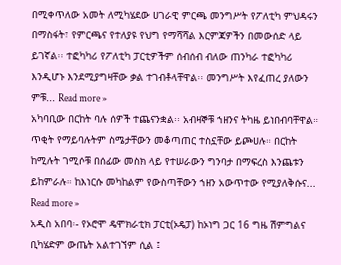በሚቀጥለው አመት ለሚካሄደው ሀገራዊ ምርጫ መንግሥት የፖለቲካ ምህዳሩን በማስፋት፣ የምርጫና የተለያዩ የህግ የማሻሻል እርምጃዎችን በመውሰድ ላይ ይገኛል፡፡ ተፎካካሪ የፖለቲካ ፓርቲዎችም ሰብሰብ ብለው ጠንካራ ተፎካካሪ እንዲሆኑ እንደሚያግዛቸው ቃል ተገብቶላቸዋል፡፡ መንግሥት እየፈጠረ ያለውን ምቹ... Read more »
አካባቢው በርከት ባሉ ሰዎች ተጨናንቋል፡፡ አብዛኞቹ ኀዘንና ትካዜ ይነበብባቸዋል። ጥቂት የማይባሉትም ስሜታቸውን መቆጣጠር ተስኗቸው ይጮሀሉ። በርከት ከሚሉት ገሚሶቹ በሰፊው መስክ ላይ የተሠራውን ግንባታ በማፍረስ እንጨቱን ይከምራሉ። ከእነርሱ መካከልም የውስጣቸውን ኀዘን አውጥተው የሚያለቅሱና... Read more »
አዲስ አበባ፡- የኦሮሞ ዴሞክራቲክ ፓርቲ(ኦዴፓ) ከኦነግ ጋር 16 ግዜ ሽምግልና ቢካሄድም ውጤት አልተገኘም ሲል ፤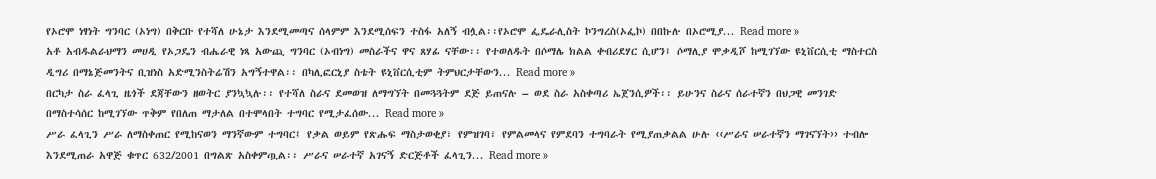የኦሮሞ ነፃነት ግንባር (ኦነግ) በቅርቡ የተሻለ ሁኔታ እንደሚመጣና ሰላምም እንደሚሰፍን ተስፋ አለኝ ብሏል፡፡የኦሮሞ ፌዴራሊስት ኮንግረስ(ኦፌኮ) በበኩሉ በኦሮሚያ... Read more »
አቶ አብዱልራህማን መሀዲ የኦጋዴን ብሔራዊ ነጻ አውጪ ግንባር (ኦብነግ) መስራችና ዋና ጸሃፊ ናቸው፡፡ የተወለዱት በሶማሌ ክልል ቀብሪደሃር ሲሆን፤ ሶማሊያ ሞቃዲሾ ከሚገኘው ዩኒቨርሲቲ ማስተርስ ዲግሪ በማኔጅመንትና ቢዝነስ አድሚንስትሬሽን አግኝተዋል፡፡ በካሊፎርኒያ ስቴት ዩኒቨርሲቲም ትምህርታቸውን... Read more »
በርካታ ስራ ፈላጊ ዜጎች ደጃቸውን ዘወትር ያንኳኳሉ፡፡ የተሻለ ስራና ደመወዝ ለማግኘት በመጓጓትም ደጅ ይጠናሉ – ወደ ስራ አስቀጣሪ ኤጀንሲዎች፡፡ ይሁንና ስራና ሰራተኛን በህጋዊ መንገድ በማስተሳሰር ከሚገኘው ጥቅም የበለጠ ማታለል በተሞላበት ተግባር የሚታፈሰው... Read more »
ሥራ ፈላጊን ሥራ ለማስቀጠር የሚከናወን ማንኛውም ተግባር፤ የቃል ወይም የጽሑፍ ማስታወቂያ፣ የምዝገባ፣ የምልመላና የምደባን ተግባራት የሚያጠቃልል ሁሉ ‹‹ሥራና ሠራተኛን ማገናኘት›› ተብሎ እንደሚጠራ አዋጅ ቁጥር 632/2001 በግልጽ አስቀምጧል፡፡ ሥራና ሠራተኛ አገናኝ ድርጅቶች ፈላጊን... Read more »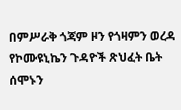በምሥራቅ ጎጃም ዞን የጎዛምን ወረዳ የኮሙዩኒኬን ጉዳዮች ጽህፈት ቤት ሰሞኑን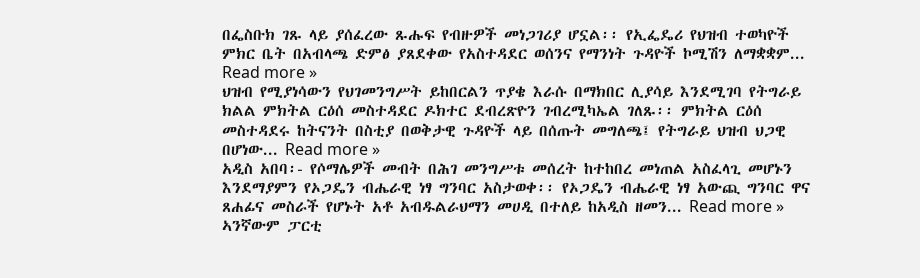በፌስቡክ ገጹ ላይ ያሰፈረው ጹሑፍ የብዙዎች መነጋገሪያ ሆኗል፡፡ የኢፌዴሪ የህዝብ ተወካዮች ምክር ቤት በአብላጫ ድምፅ ያጸደቀው የአስተዳደር ወሰንና የማንነት ጉዳዮች ኮሚሽን ለማቋቋም... Read more »
ህዝብ የሚያነሳውን የህገመንግሥት ይከበርልን ጥያቄ እራሱ በማክበር ሊያሳይ እንደሚገባ የትግራይ ክልል ምክትል ርዕሰ መስተዳደር ዶክተር ደብረጽዮን ገብረሚካኤል ገለጹ፡፡ ምክትል ርዕሰ መስተዳደሩ ከትናንት በስቲያ በወቅታዊ ጉዳዮች ላይ በሰጡት መግለጫ፤ የትግራይ ህዝብ ህጋዊ በሆነው... Read more »
አዲስ አበባ፡- የሶማሌዎች መብት በሕገ መንግሥቱ መሰረት ከተከበረ መነጠል አስፈላጊ መሆኑን እንደማያምን የኦጋዴን ብሔራዊ ነፃ ግንባር አስታወቀ፡፡ የኦጋዴን ብሔራዊ ነፃ አውጪ ግንባር ዋና ጸሐፊና መስራች የሆኑት አቶ አብዱልራህማን መሀዲ በተለይ ከአዲስ ዘመን... Read more »
ኣንኛውም ፓርቲ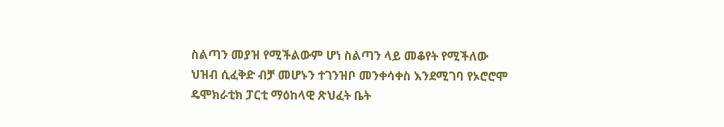ስልጣን መያዝ የሚችልውም ሆነ ስልጣን ላይ መቆየት የሚችለው ህዝብ ሲፈቅድ ብቻ መሆኑን ተገንዝቦ መንቀሳቀስ እንደሚገባ የኦሮሮሞ ዴሞክራቲክ ፓርቲ ማዕከላዊ ጽህፈት ቤት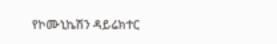የኮሙኒኬሽን ዳይሬክተር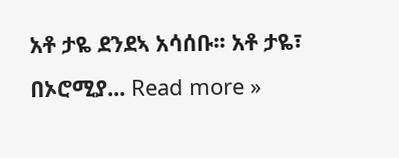አቶ ታዬ ደንደኣ አሳሰቡ፡፡ አቶ ታዬ፣ በኦሮሚያ... Read more »